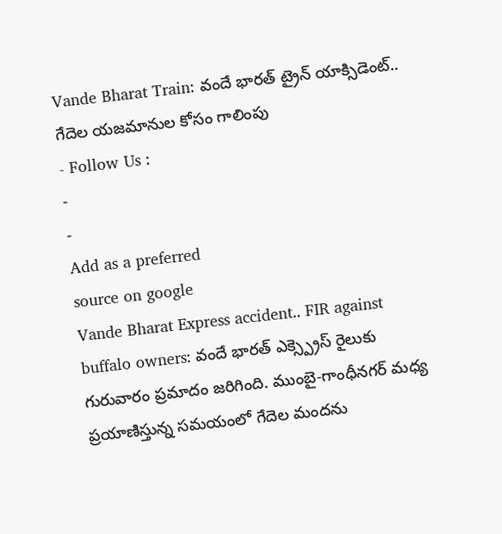Vande Bharat Train: వందే భారత్ ట్రైన్ యాక్సిడెంట్.. గేదెల యజమానుల కోసం గాలింపు
- Follow Us :
-
-
Add as a preferred
source on google
Vande Bharat Express accident.. FIR against buffalo owners: వందే భారత్ ఎక్స్ప్రెస్ రైలుకు గురువారం ప్రమాదం జరిగింది. ముంబై-గాంధీనగర్ మధ్య ప్రయాణిస్తున్న సమయంలో గేదెల మందను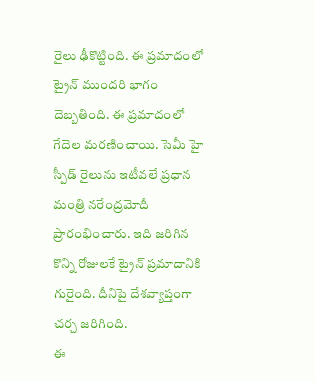రైలు ఢీకొట్టింది. ఈ ప్రమాదంలో ట్రైన్ ముందరి భాగం దెబ్బతింది. ఈ ప్రమాదంలో గేదెల మరణించాయి. సెమీ హై స్పీడ్ రైలును ఇటీవలే ప్రధాన మంత్రి నరేంద్రమోదీ ప్రారంభించారు. ఇది జరిగిన కొన్ని రోజులకే ట్రైన్ ప్రమాదానికి గురైంది. దీనిపై దేశవ్యాప్తంగా చర్చ జరిగింది.
ఈ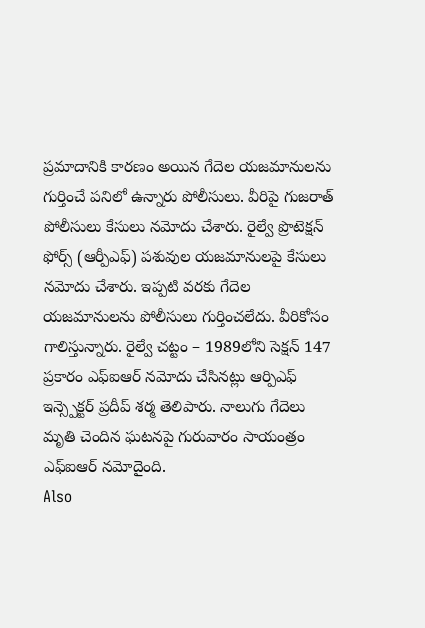ప్రమాదానికి కారణం అయిన గేదెల యజమానులను గుర్తించే పనిలో ఉన్నారు పోలీసులు. వీరిపై గుజరాత్ పోలీసులు కేసులు నమోదు చేశారు. రైల్వే ప్రొటెక్షన్ ఫోర్స్ (ఆర్పీఎఫ్) పశువుల యజమానులపై కేసులు నమోదు చేశారు. ఇప్పటి వరకు గేదెల యజమానులను పోలీసులు గుర్తించలేదు. వీరికోసం గాలిస్తున్నారు. రైల్వే చట్టం – 1989లోని సెక్షన్ 147 ప్రకారం ఎఫ్ఐఆర్ నమోదు చేసినట్లు ఆర్పిఎఫ్ ఇన్స్పెక్టర్ ప్రదీప్ శర్మ తెలిపారు. నాలుగు గేదెలు మృతి చెందిన ఘటనపై గురువారం సాయంత్రం ఎఫ్ఐఆర్ నమోదైంది.
Also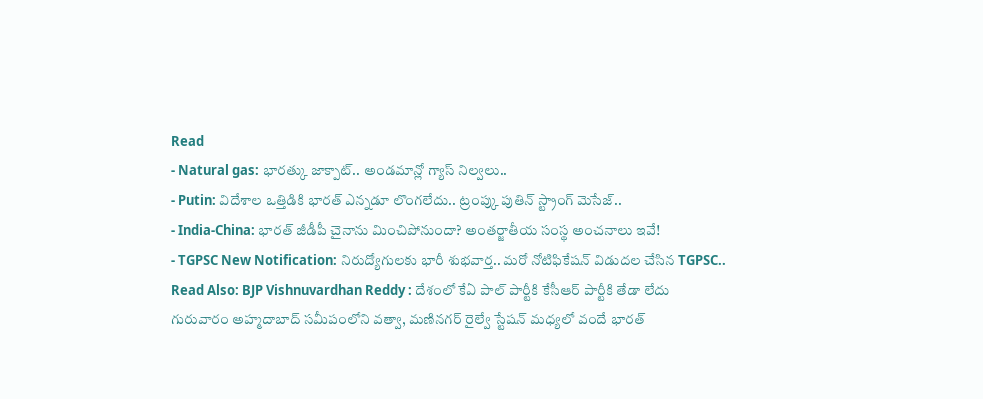Read
- Natural gas: భారత్కు జాక్పాట్.. అండమాన్లో గ్యాస్ నిల్వలు..
- Putin: విదేశాల ఒత్తిడికి భారత్ ఎన్నడూ లొంగలేదు.. ట్రంప్కు పుతిన్ స్ట్రాంగ్ మెసేజ్..
- India-China: భారత్ జీడీపీ చైనాను మించిపోనుందా? అంతర్జాతీయ సంస్థ అంచనాలు ఇవే!
- TGPSC New Notification: నిరుద్యోగులకు భారీ శుభవార్త.. మరో నోటిఫికేషన్ విడుదల చేసిన TGPSC..
Read Also: BJP Vishnuvardhan Reddy : దేశంలో కేఏ పాల్ పార్టీకి కేసీఆర్ పార్టీకి తేడా లేదు
గురువారం అహ్మదాబాద్ సమీపంలోని వత్వా, మణినగర్ రైల్వే స్టేషన్ మధ్యలో వందే భారత్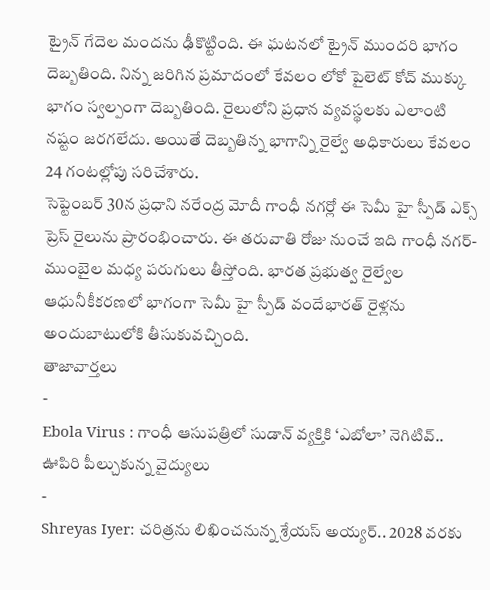ట్రైన్ గేదెల మందను ఢీకొట్టింది. ఈ ఘటనలో ట్రైన్ ముందరి భాగం దెబ్బతింది. నిన్న జరిగిన ప్రమాదంలో కేవలం లోకో పైలెట్ కోచ్ ముక్కు భాగం స్వల్పంగా దెబ్బతింది. రైలులోని ప్రధాన వ్యవస్థలకు ఎలాంటి నష్టం జరగలేదు. అయితే దెబ్బతిన్న భాగాన్ని రైల్వే అధికారులు కేవలం 24 గంటల్లోపు సరిచేశారు.
సెప్టెంబర్ 30న ప్రధాని నరేంద్ర మోదీ గాంధీ నగర్లో ఈ సెమీ హై స్పీడ్ ఎక్స్ ప్రెస్ రైలును ప్రారంభించారు. ఈ తరువాతి రోజు నుంచే ఇది గాంధీ నగర్- ముంబైల మధ్య పరుగులు తీస్తోంది. భారత ప్రభుత్వ రైల్వేల ఆధునీకీకరణలో భాగంగా సెమీ హై స్పీడ్ వందేభారత్ రైళ్లను అందుబాటులోకి తీసుకువచ్చింది.
తాజావార్తలు
-
Ebola Virus : గాంధీ ఆసుపత్రిలో సుడాన్ వ్యక్తికి ‘ఎబోలా’ నెగిటివ్.. ఊపిరి పీల్చుకున్న వైద్యులు
-
Shreyas Iyer: చరిత్రను లిఖించనున్న శ్రేయస్ అయ్యర్.. 2028 వరకు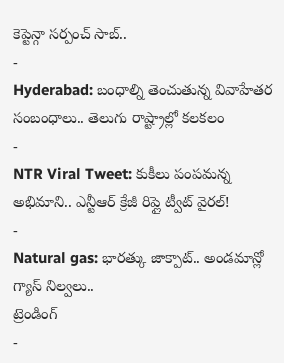కెప్టెన్గా సర్పంచ్ సాబ్..
-
Hyderabad: బంధాల్ని తెంచుతున్న వివాహేతర సంబంధాలు.. తెలుగు రాష్ట్రాల్లో కలకలం
-
NTR Viral Tweet: కుకీలు పంపమన్న అభిమాని.. ఎన్టీఆర్ క్రేజీ రిప్లై ట్వీట్ వైరల్!
-
Natural gas: భారత్కు జాక్పాట్.. అండమాన్లో గ్యాస్ నిల్వలు..
ట్రెండింగ్
-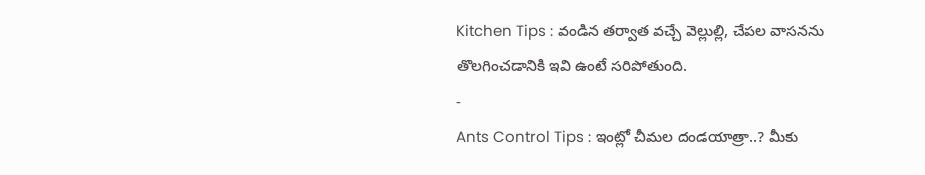Kitchen Tips : వండిన తర్వాత వచ్చే వెల్లుల్లి, చేపల వాసనను తొలగించడానికి ఇవి ఉంటే సరిపోతుంది.
-
Ants Control Tips : ఇంట్లో చీమల దండయాత్రా..? మీకు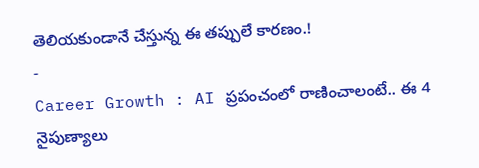తెలియకుండానే చేస్తున్న ఈ తప్పులే కారణం.!
-
Career Growth : AI ప్రపంచంలో రాణించాలంటే.. ఈ 4 నైపుణ్యాలు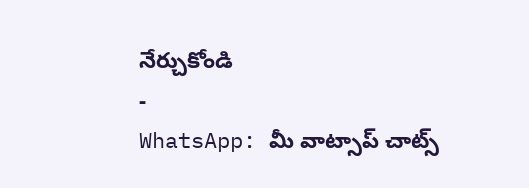నేర్చుకోండి
-
WhatsApp: మీ వాట్సాప్ చాట్స్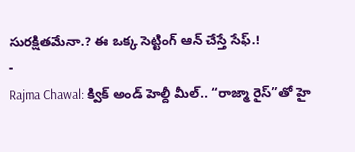సురక్షితమేనా.? ఈ ఒక్క సెట్టింగ్ ఆన్ చేస్తే సేఫ్.!
-
Rajma Chawal: క్విక్ అండ్ హెల్దీ మీల్.. “రాజ్మా రైస్”తో హై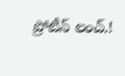ప్రోటీన్ లంచ్.!